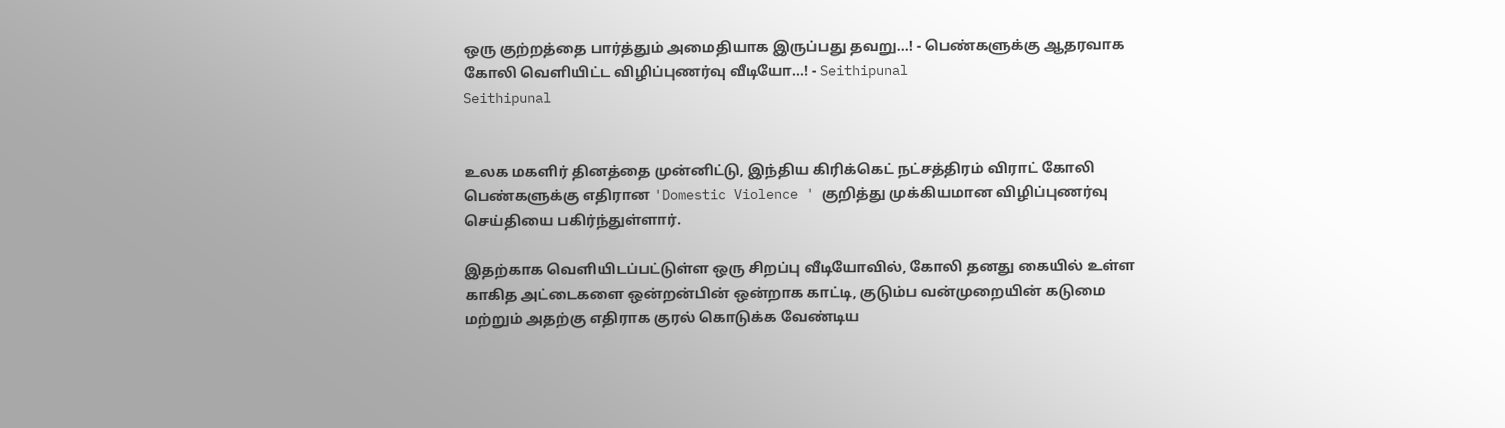ஒரு குற்றத்தை பார்த்தும் அமைதியாக இருப்பது தவறு...! - பெண்களுக்கு ஆதரவாக கோலி வெளியிட்ட விழிப்புணர்வு வீடியோ...! - Seithipunal
Seithipunal


உலக மகளிர் தினத்தை முன்னிட்டு, இந்திய கிரிக்கெட் நட்சத்திரம் விராட் கோலி பெண்களுக்கு எதிரான 'Domestic Violence ' குறித்து முக்கியமான விழிப்புணர்வு செய்தியை பகிர்ந்துள்ளார்.

இதற்காக வெளியிடப்பட்டுள்ள ஒரு சிறப்பு வீடியோவில், கோலி தனது கையில் உள்ள காகித அட்டைகளை ஒன்றன்பின் ஒன்றாக காட்டி, குடும்ப வன்முறையின் கடுமை மற்றும் அதற்கு எதிராக குரல் கொடுக்க வேண்டிய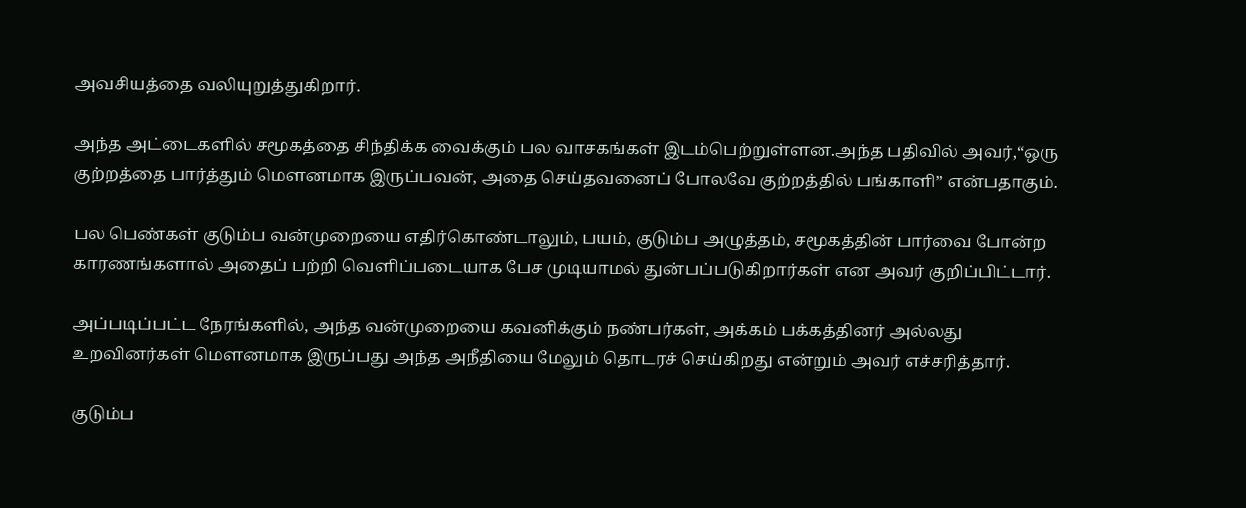அவசியத்தை வலியுறுத்துகிறார்.

அந்த அட்டைகளில் சமூகத்தை சிந்திக்க வைக்கும் பல வாசகங்கள் இடம்பெற்றுள்ளன.அந்த பதிவில் அவர்,“ஒரு குற்றத்தை பார்த்தும் மௌனமாக இருப்பவன், அதை செய்தவனைப் போலவே குற்றத்தில் பங்காளி” என்பதாகும்.

பல பெண்கள் குடும்ப வன்முறையை எதிர்கொண்டாலும், பயம், குடும்ப அழுத்தம், சமூகத்தின் பார்வை போன்ற காரணங்களால் அதைப் பற்றி வெளிப்படையாக பேச முடியாமல் துன்பப்படுகிறார்கள் என அவர் குறிப்பிட்டார்.

அப்படிப்பட்ட நேரங்களில், அந்த வன்முறையை கவனிக்கும் நண்பர்கள், அக்கம் பக்கத்தினர் அல்லது உறவினர்கள் மௌனமாக இருப்பது அந்த அநீதியை மேலும் தொடரச் செய்கிறது என்றும் அவர் எச்சரித்தார்.

குடும்ப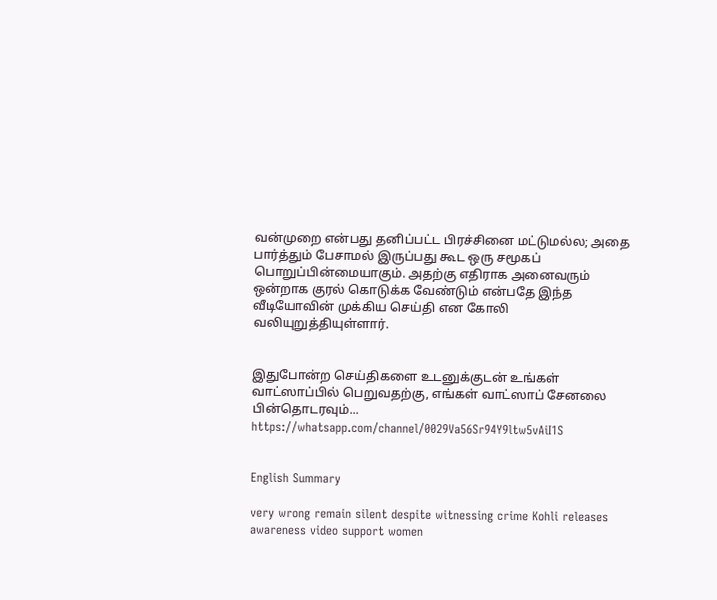வன்முறை என்பது தனிப்பட்ட பிரச்சினை மட்டுமல்ல; அதை பார்த்தும் பேசாமல் இருப்பது கூட ஒரு சமூகப் பொறுப்பின்மையாகும். அதற்கு எதிராக அனைவரும் ஒன்றாக குரல் கொடுக்க வேண்டும் என்பதே இந்த வீடியோவின் முக்கிய செய்தி என கோலி வலியுறுத்தியுள்ளார்.


இதுபோன்ற செய்திகளை உடனுக்குடன் உங்கள் வாட்ஸாப்பில் பெறுவதற்கு, எங்கள் வாட்ஸாப் சேனலை பின்தொடரவும்... https://whatsapp.com/channel/0029Va56Sr94Y9ltw5vAiI1S


English Summary

very wrong remain silent despite witnessing crime Kohli releases awareness video support women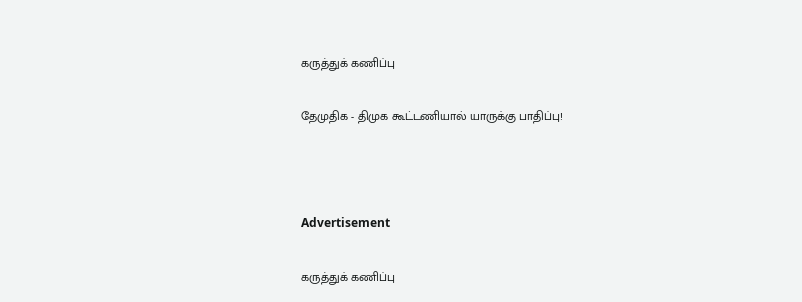கருத்துக் கணிப்பு

தேமுதிக - திமுக கூட்டணியால் யாருக்கு பாதிப்பு!



Advertisement

கருத்துக் கணிப்பு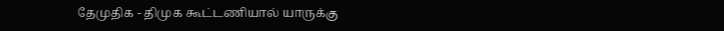தேமுதிக - திமுக கூட்டணியால் யாருக்கு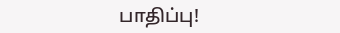பாதிப்பு!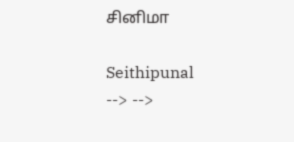சினிமா

Seithipunal
--> -->